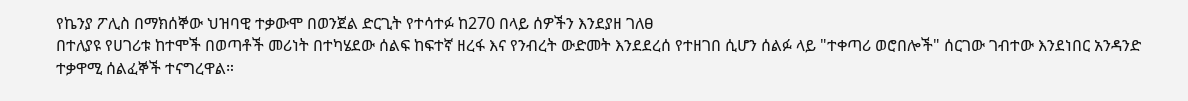የኬንያ ፖሊስ በማክሰኞው ህዝባዊ ተቃውሞ በወንጀል ድርጊት የተሳተፉ ከ270 በላይ ሰዎችን እንደያዘ ገለፀ
በተለያዩ የሀገሪቱ ከተሞች በወጣቶች መሪነት በተካሄደው ሰልፍ ከፍተኛ ዘረፋ እና የንብረት ውድመት እንደደረሰ የተዘገበ ሲሆን ሰልፉ ላይ "ተቀጣሪ ወሮበሎች" ሰርገው ገብተው እንደነበር አንዳንድ ተቃዋሚ ሰልፈኞች ተናግረዋል።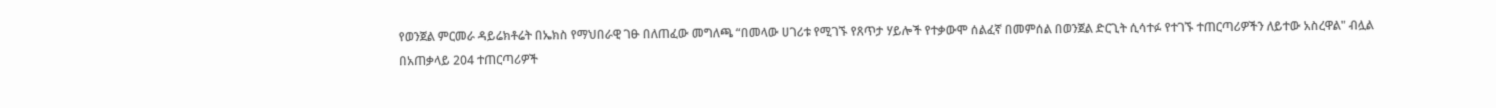የወንጀል ምርመራ ዳይሬክቶሬት በኤክስ የማህበራዊ ገፁ በለጠፈው መግለጫ “በመላው ሀገሪቱ የሚገኙ የጸጥታ ሃይሎች የተቃውሞ ሰልፈኛ በመምሰል በወንጀል ድርጊት ሲሳተፉ የተገኙ ተጠርጣሪዎችን ለይተው አስረዋል" ብሏል
በአጠቃላይ 204 ተጠርጣሪዎች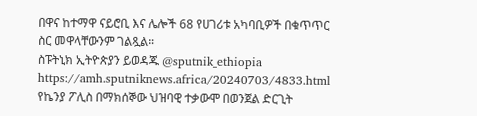በዋና ከተማዋ ናይሮቢ እና ሌሎች 68 የሀገሪቱ አካባቢዎች በቁጥጥር ስር መዋላቸውንም ገልጿል።
ስፑትኒክ ኢትዮጵያን ይወዳጁ @sputnik_ethiopia
https://amh.sputniknews.africa/20240703/4833.html
የኬንያ ፖሊስ በማክሰኞው ህዝባዊ ተቃውሞ በወንጀል ድርጊት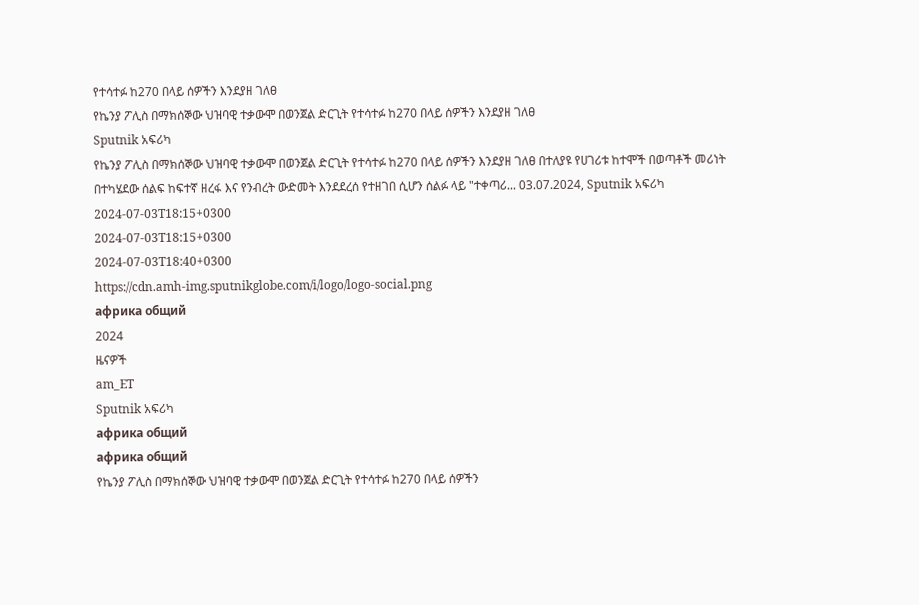የተሳተፉ ከ270 በላይ ሰዎችን እንደያዘ ገለፀ
የኬንያ ፖሊስ በማክሰኞው ህዝባዊ ተቃውሞ በወንጀል ድርጊት የተሳተፉ ከ270 በላይ ሰዎችን እንደያዘ ገለፀ
Sputnik አፍሪካ
የኬንያ ፖሊስ በማክሰኞው ህዝባዊ ተቃውሞ በወንጀል ድርጊት የተሳተፉ ከ270 በላይ ሰዎችን እንደያዘ ገለፀ በተለያዩ የሀገሪቱ ከተሞች በወጣቶች መሪነት በተካሄደው ሰልፍ ከፍተኛ ዘረፋ እና የንብረት ውድመት እንደደረሰ የተዘገበ ሲሆን ሰልፉ ላይ "ተቀጣሪ... 03.07.2024, Sputnik አፍሪካ
2024-07-03T18:15+0300
2024-07-03T18:15+0300
2024-07-03T18:40+0300
https://cdn.amh-img.sputnikglobe.com/i/logo/logo-social.png
африка общий
2024
ዜናዎች
am_ET
Sputnik አፍሪካ
африка общий
африка общий
የኬንያ ፖሊስ በማክሰኞው ህዝባዊ ተቃውሞ በወንጀል ድርጊት የተሳተፉ ከ270 በላይ ሰዎችን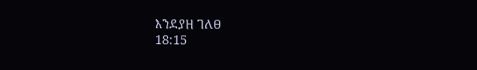እንደያዘ ገለፀ
18:15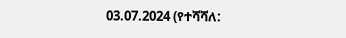03.07.2024 (የተሻሻለ: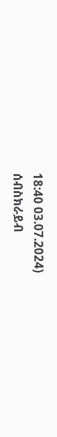18:40 03.07.2024)
ሰብስክራይብ